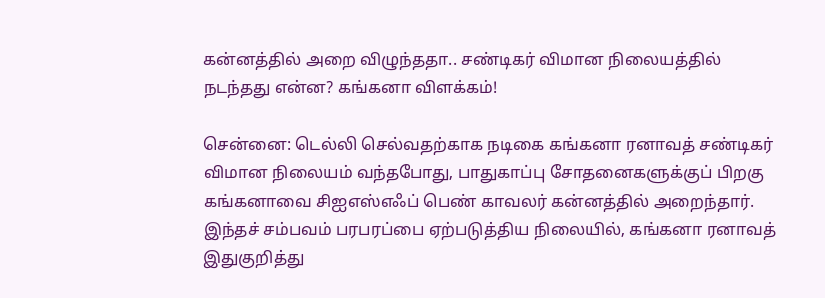கன்னத்தில் அறை விழுந்ததா.. சண்டிகர் விமான நிலையத்தில் நடந்தது என்ன? கங்கனா விளக்கம்!

சென்னை: டெல்லி செல்வதற்காக நடிகை கங்கனா ரனாவத் சண்டிகர் விமான நிலையம் வந்தபோது, பாதுகாப்பு சோதனைகளுக்குப் பிறகு கங்கனாவை சிஐஎஸ்எஃப் பெண் காவலர் கன்னத்தில் அறைந்தார். இந்தச் சம்பவம் பரபரப்பை ஏற்படுத்திய நிலையில், கங்கனா ரனாவத் இதுகுறித்து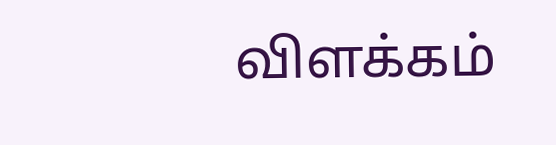விளக்கம்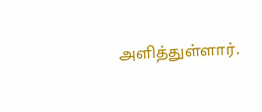அளித்துள்ளார்.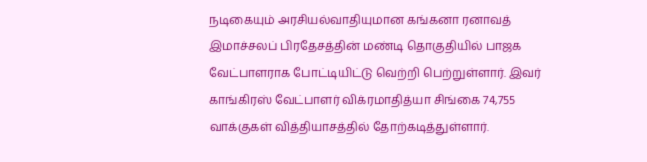நடிகையும் அரசியல்வாதியுமான கங்கனா ரனாவத் இமாச்சலப் பிரதேசத்தின் மண்டி தொகுதியில் பாஜக வேட்பாளராக போட்டியிட்டு வெற்றி பெற்றுள்ளார். இவர் காங்கிரஸ் வேட்பாளர் விக்ரமாதித்யா சிங்கை 74,755 வாக்குகள் வித்தியாசத்தில் தோற்கடித்துள்ளார்.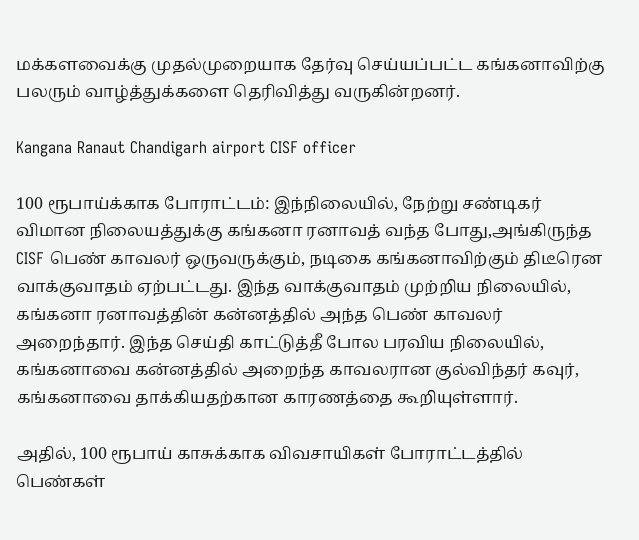மக்களவைக்கு முதல்முறையாக தேர்வு செய்யப்பட்ட கங்கனாவிற்கு பலரும் வாழ்த்துக்களை தெரிவித்து வருகின்றனர்.

Kangana Ranaut Chandigarh airport CISF officer

100 ரூபாய்க்காக போராட்டம்: இந்நிலையில், நேற்று சண்டிகர் விமான நிலையத்துக்கு கங்கனா ரனாவத் வந்த போது,அங்கிருந்த CISF பெண் காவலர் ஒருவருக்கும், நடிகை கங்கனாவிற்கும் திடீரென வாக்குவாதம் ஏற்பட்டது. இந்த வாக்குவாதம் முற்றிய நிலையில், கங்கனா ரனாவத்தின் கன்னத்தில் அந்த பெண் காவலர் அறைந்தார். இந்த செய்தி காட்டுத்தீ போல பரவிய நிலையில், கங்கனாவை கன்னத்தில் அறைந்த காவலரான குல்விந்தர் கவுர், கங்கனாவை தாக்கியதற்கான காரணத்தை கூறியுள்ளார்.

அதில், 100 ரூபாய் காசுக்காக விவசாயிகள் போராட்டத்தில் பெண்கள்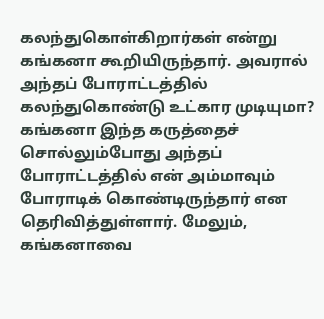கலந்துகொள்கிறார்கள் என்று கங்கனா கூறியிருந்தார். அவரால் அந்தப் போராட்டத்தில் கலந்துகொண்டு உட்கார முடியுமா? கங்கனா இந்த கருத்தைச் சொல்லும்போது அந்தப் போராட்டத்தில் என் அம்மாவும் போராடிக் கொண்டிருந்தார் என தெரிவித்துள்ளார். மேலும், கங்கனாவை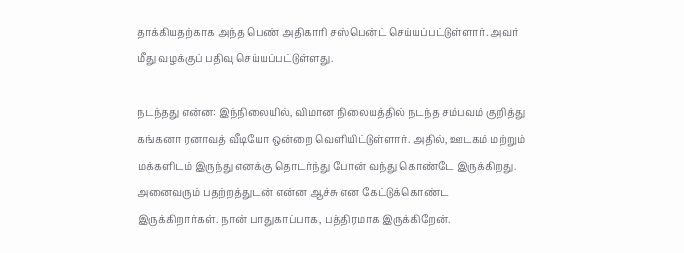தாக்கியதற்காக அந்த பெண் அதிகாரி சஸ்பென்ட் செய்யப்பட்டுள்ளார். அவர் மீது வழக்குப் பதிவு செய்யப்பட்டுள்ளது.

நடந்தது என்ன: இந்நிலையில், விமான நிலையத்தில் நடந்த சம்பவம் குறித்து கங்கனா ரனாவத் வீடியோ ஒன்றை வெளியிட்டுள்ளார். அதில், ஊடகம் மற்றும் மக்களிடம் இருந்து எனக்கு தொடர்ந்து போன் வந்து கொண்டே இருக்கிறது. அனைவரும் பதற்றத்துடன் என்ன ஆச்சு என கேட்டுக்கொண்ட இருக்கிறார்கள். நான் பாதுகாப்பாக, பத்திரமாக இருக்கிறேன்.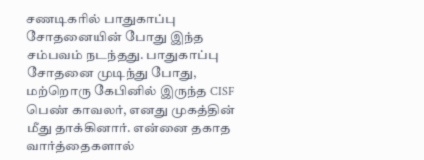சணடிகரில் பாதுகாப்பு சோதனையின் போது இந்த சம்பவம் நடந்தது. பாதுகாப்பு சோதனை முடிந்து போது, மற்றொரு கேபினில் இருந்த CISF பெண் காவலர், எனது முகத்தின் மீது தாக்கினார். என்னை தகாத வார்த்தைகளால்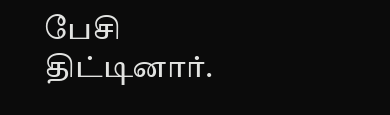பேசி திட்டினார்.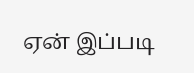ஏன் இப்படி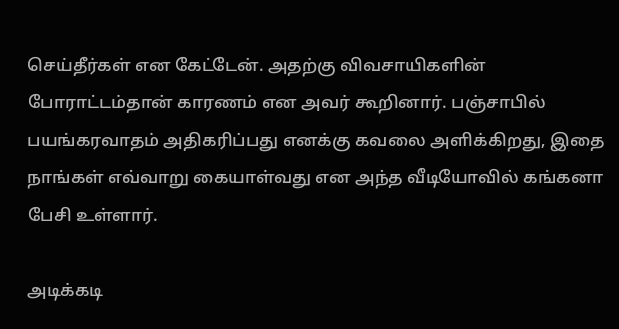செய்தீர்கள் என கேட்டேன். அதற்கு விவசாயிகளின் போராட்டம்தான் காரணம் என அவர் கூறினார். பஞ்சாபில் பயங்கரவாதம் அதிகரிப்பது எனக்கு கவலை அளிக்கிறது, இதை நாங்கள் எவ்வாறு கையாள்வது என அந்த வீடியோவில் கங்கனா பேசி உள்ளார்.

அடிக்கடி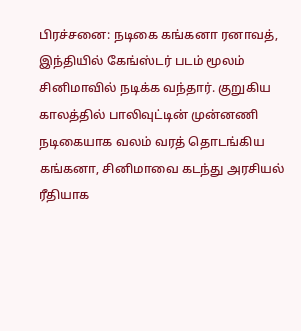பிரச்சனை: நடிகை கங்கனா ரனாவத், இந்தியில் கேங்ஸ்டர் படம் மூலம் சினிமாவில் நடிக்க வந்தார். குறுகிய காலத்தில் பாலிவுட்டின் முன்னணி நடிகையாக வலம் வரத் தொடங்கிய கங்கனா, சினிமாவை கடந்து அரசியல் ரீதியாக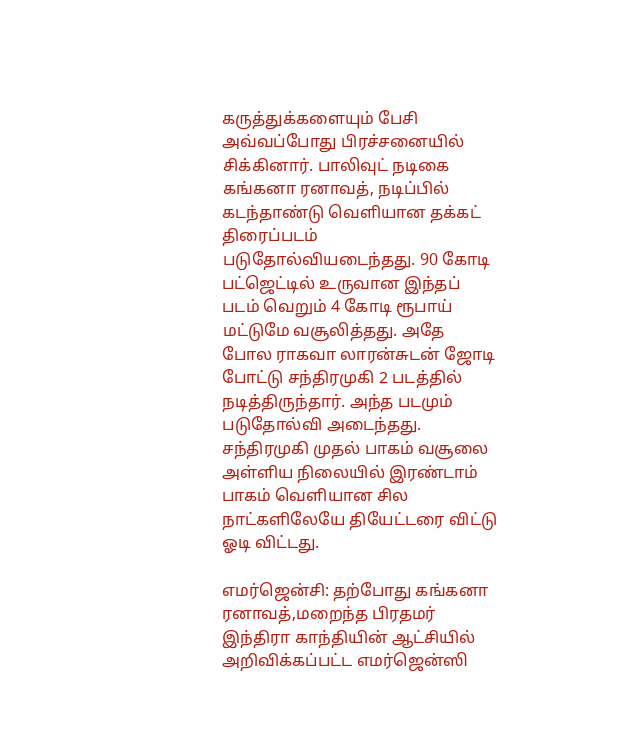கருத்துக்களையும் பேசி அவ்வப்போது பிரச்சனையில் சிக்கினார். பாலிவுட் நடிகை கங்கனா ரனாவத், நடிப்பில் கடந்தாண்டு வெளியான தக்கட் திரைப்படம் படுதோல்வியடைந்தது. 90 கோடி பட்ஜெட்டில் உருவான இந்தப் படம் வெறும் 4 கோடி ரூபாய் மட்டுமே வசூலித்தது. அதே போல ராகவா லாரன்சுடன் ஜோடி போட்டு சந்திரமுகி 2 படத்தில் நடித்திருந்தார். அந்த படமும் படுதோல்வி அடைந்தது. சந்திரமுகி முதல் பாகம் வசூலை அள்ளிய நிலையில் இரண்டாம் பாகம் வெளியான சில நாட்களிலேயே தியேட்டரை விட்டு ஓடி விட்டது.

எமர்ஜென்சி: தற்போது கங்கனா ரனாவத்,மறைந்த பிரதமர் இந்திரா காந்தியின் ஆட்சியில் அறிவிக்கப்பட்ட எமர்ஜென்ஸி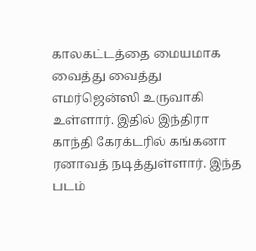காலகட்டத்தை மையமாக வைத்து வைத்து எமர்ஜென்ஸி உருவாகி உள்ளார். இதில் இந்திரா காந்தி கேரக்டரில் கங்கனா ரனாவத் நடித்துள்ளார். இந்த படம்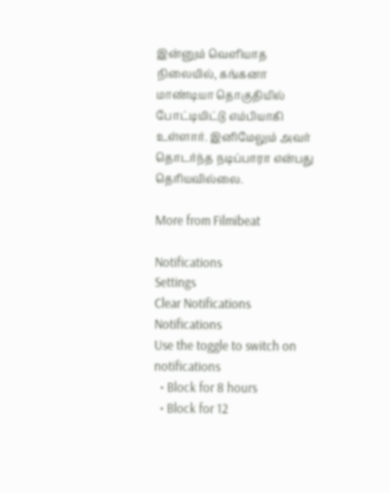இன்னும் வெளியாத நிலையில், கங்கனா மாண்டியா தொகுதியில் போட்டியிட்டு எம்பியாகி உள்ளார். இனிமேலும் அவர் தொடர்ந்த நடிப்பாரா என்பது தெரியவில்லை.

More from Filmibeat

Notifications
Settings
Clear Notifications
Notifications
Use the toggle to switch on notifications
  • Block for 8 hours
  • Block for 12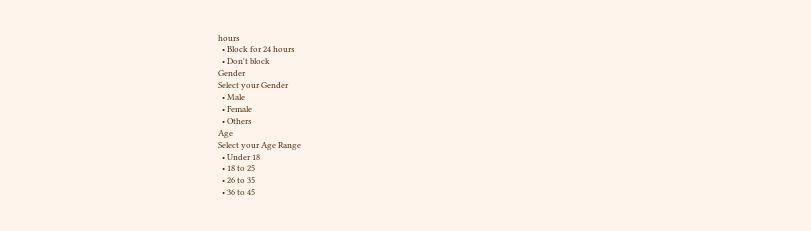hours
  • Block for 24 hours
  • Don't block
Gender
Select your Gender
  • Male
  • Female
  • Others
Age
Select your Age Range
  • Under 18
  • 18 to 25
  • 26 to 35
  • 36 to 45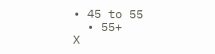• 45 to 55
  • 55+
X